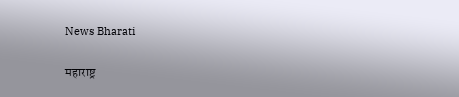News Bharati

महाराष्ट्र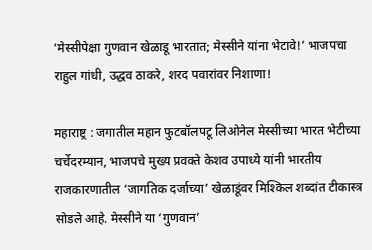‘मेस्सीपेक्षा गुणवान खेळाडू भारतात; मेस्सीने यांना भेटावे!’ भाजपचा राहुल गांधी, उद्धव ठाकरे, शरद पवारांवर निशाणा!

महाराष्ट्र : जगातील महान फुटबॉलपटू लिओनेल मेस्सीच्या भारत भेटीच्या चर्चेदरम्यान, भाजपचे मुख्य प्रवक्ते केशव उपाध्ये यांनी भारतीय राजकारणातील ‘जागतिक दर्जाच्या’ खेळाडूंवर मिश्किल शब्दांत टीकास्त्र सोडले आहे. मेस्सीने या ‘गुणवान’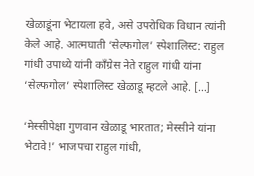खेळाडूंना भेटायला हवे, असे उपरोधिक विधान त्यांनी केले आहे. आत्मघाती ‘सेल्फगोल’ स्पेशालिस्ट: राहुल गांधी उपाध्ये यांनी काँग्रेस नेते राहुल गांधी यांना ‘सेल्फगोल’ स्पेशालिस्ट खेळाडू म्हटले आहे. […]

‘मेस्सीपेक्षा गुणवान खेळाडू भारतात; मेस्सीने यांना भेटावे!’ भाजपचा राहुल गांधी,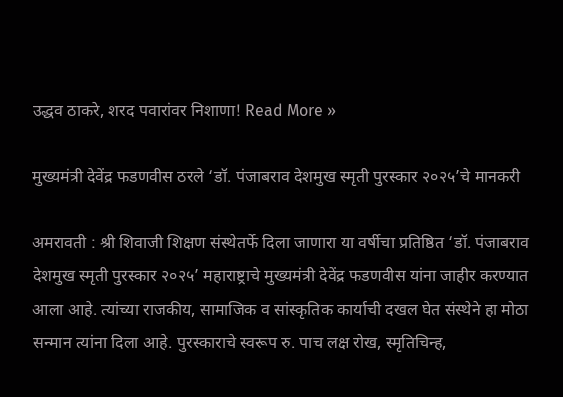उद्धव ठाकरे, शरद पवारांवर निशाणा! Read More »

मुख्यमंत्री देवेंद्र फडणवीस ठरले ‘डॉ. पंजाबराव देशमुख स्मृती पुरस्कार २०२५’चे मानकरी

अमरावती : श्री शिवाजी शिक्षण संस्थेतर्फे दिला जाणारा या वर्षीचा प्रतिष्ठित ‘डॉ. पंजाबराव देशमुख स्मृती पुरस्कार २०२५’ महाराष्ट्राचे मुख्यमंत्री देवेंद्र फडणवीस यांना जाहीर करण्यात आला आहे. त्यांच्या राजकीय, सामाजिक व सांस्कृतिक कार्याची दखल घेत संस्थेने हा मोठा सन्मान त्यांना दिला आहे. पुरस्काराचे स्वरूप रु. पाच लक्ष रोख, स्मृतिचिन्ह,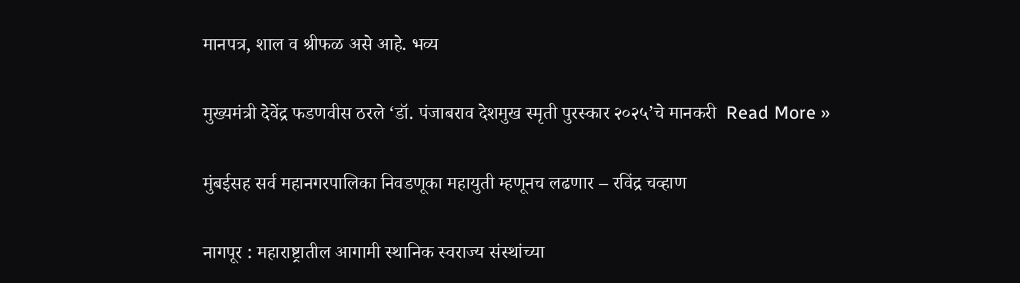मानपत्र, शाल व श्रीफळ असे आहे. भव्य

मुख्यमंत्री देवेंद्र फडणवीस ठरले ‘डॉ. पंजाबराव देशमुख स्मृती पुरस्कार २०२५’चे मानकरी  Read More »

मुंबईसह सर्व महानगरपालिका निवडणूका महायुती म्हणूनच लढणार – रविंद्र चव्हाण

नागपूर : महाराष्ट्रातील आगामी स्थानिक स्वराज्य संस्थांच्या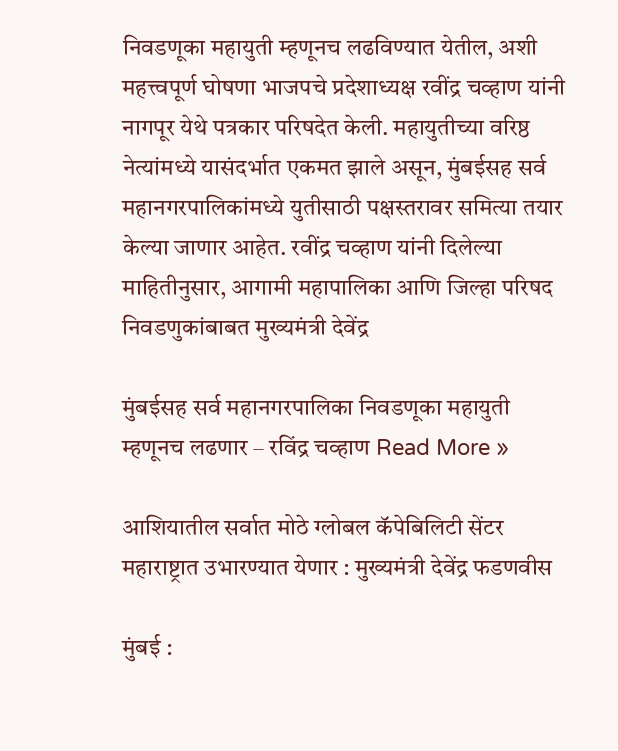निवडणूका महायुती म्हणूनच लढविण्यात येतील, अशी महत्त्वपूर्ण घोषणा भाजपचे प्रदेशाध्यक्ष रवींद्र चव्हाण यांनी नागपूर येथे पत्रकार परिषदेत केली. महायुतीच्या वरिष्ठ नेत्यांमध्ये यासंदर्भात एकमत झाले असून, मुंबईसह सर्व महानगरपालिकांमध्ये युतीसाठी पक्षस्तरावर समित्या तयार केल्या जाणार आहेत. रवींद्र चव्हाण यांनी दिलेल्या माहितीनुसार, आगामी महापालिका आणि जिल्हा परिषद निवडणुकांबाबत मुख्यमंत्री देवेंद्र

मुंबईसह सर्व महानगरपालिका निवडणूका महायुती म्हणूनच लढणार – रविंद्र चव्हाण Read More »

आशियातील सर्वात मोठे ग्लोबल कॅपेबिलिटी सेंटर महाराष्ट्रात उभारण्यात येणार : मुख्यमंत्री देवेंद्र फडणवीस

मुंबई :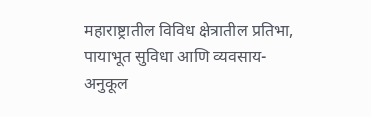महाराष्ट्रातील विविध क्षेत्रातील प्रतिभा, पायाभूत सुविधा आणि व्यवसाय-अनुकूल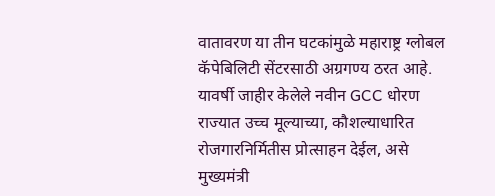वातावरण या तीन घटकांमुळे महाराष्ट्र ग्लोबल कॅपेबिलिटी सेंटरसाठी अग्रगण्य ठरत आहे. यावर्षी जाहीर केलेले नवीन GCC धोरण राज्यात उच्च मूल्याच्या, कौशल्याधारित रोजगारनिर्मितीस प्रोत्साहन देईल, असे मुख्यमंत्री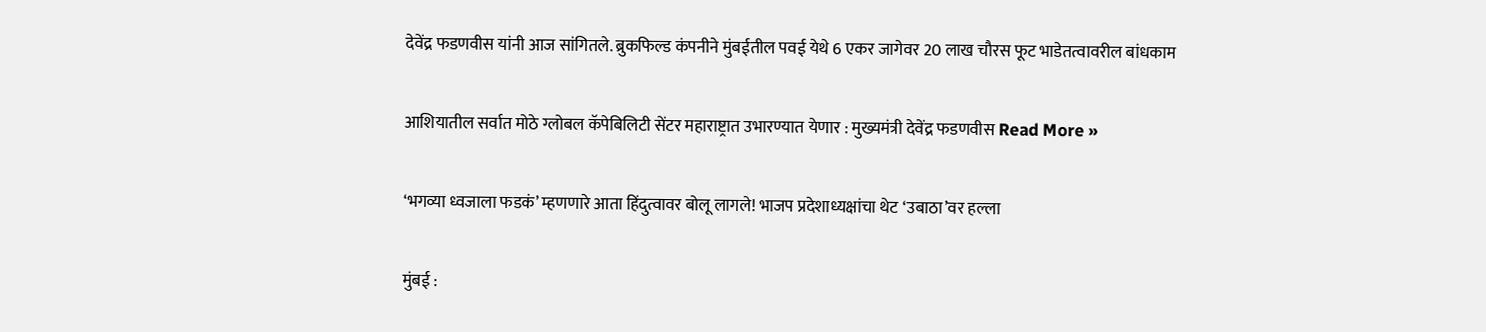देवेंद्र फडणवीस यांनी आज सांगितले. ब्रुकफिल्ड कंपनीने मुंबईतील पवई येथे 6 एकर जागेवर 20 लाख चौरस फूट भाडेतत्वावरील बांधकाम

आशियातील सर्वात मोठे ग्लोबल कॅपेबिलिटी सेंटर महाराष्ट्रात उभारण्यात येणार : मुख्यमंत्री देवेंद्र फडणवीस Read More »

‘भगव्या ध्वजाला फडकं’ म्हणणारे आता हिंदुत्वावर बोलू लागले! भाजप प्रदेशाध्यक्षांचा थेट ‘उबाठा’वर हल्ला

मुंबई :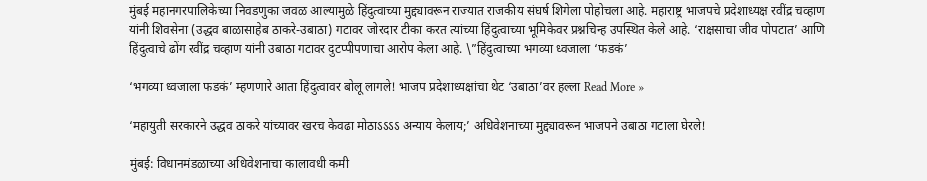मुंबई महानगरपालिकेच्या निवडणुका जवळ आल्यामुळे हिंदुत्वाच्या मुद्द्यावरून राज्यात राजकीय संघर्ष शिगेला पोहोचला आहे. महाराष्ट्र भाजपचे प्रदेशाध्यक्ष रवींद्र चव्हाण यांनी शिवसेना (उद्धव बाळासाहेब ठाकरे-उबाठा) गटावर जोरदार टीका करत त्यांच्या हिंदुत्वाच्या भूमिकेवर प्रश्नचिन्ह उपस्थित केले आहे. ‘राक्षसाचा जीव पोपटात’ आणि हिंदुत्वाचे ढोंग रवींद्र चव्हाण यांनी उबाठा गटावर दुटप्पीपणाचा आरोप केला आहे. \”हिंदुत्वाच्या भगव्या ध्वजाला ‘फडकं’

‘भगव्या ध्वजाला फडकं’ म्हणणारे आता हिंदुत्वावर बोलू लागले! भाजप प्रदेशाध्यक्षांचा थेट ‘उबाठा’वर हल्ला Read More »

‘महायुती सरकारने उद्धव ठाकरे यांच्यावर खरच केवढा मोठाऽऽऽऽ अन्याय केलाय;’ अधिवेशनाच्या मुद्द्यावरून भाजपने उबाठा गटाला घेरले!

मुंबई: विधानमंडळाच्या अधिवेशनाचा कालावधी कमी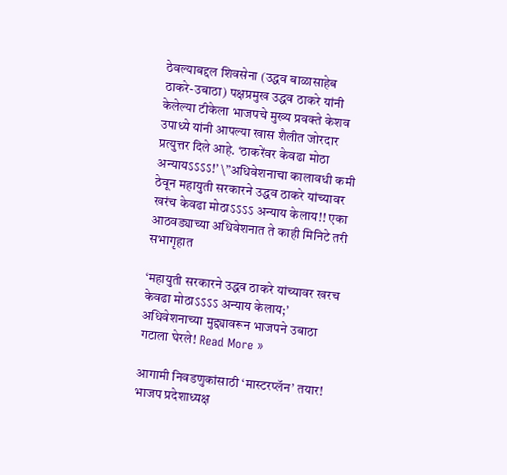ठेवल्याबद्दल शिवसेना (उद्धव बाळासाहेब ठाकरे-उबाठा) पक्षप्रमुख उद्धव ठाकरे यांनी केलेल्या टीकेला भाजपचे मुख्य प्रवक्ते केशव उपाध्ये यांनी आपल्या खास शैलीत जोरदार प्रत्युत्तर दिले आहे. ‘ठाकरेंवर केवढा मोठा अन्यायऽऽऽऽ!’ \”अधिवेशनाचा कालावधी कमी ठेवून महायुती सरकारने उद्धव ठाकरे यांच्यावर खरंच केवढा मोठाऽऽऽऽ अन्याय केलाय!! एका आठवड्याच्या अधिवेशनात ते काही मिनिटे तरी सभागृहात

‘महायुती सरकारने उद्धव ठाकरे यांच्यावर खरच केवढा मोठाऽऽऽऽ अन्याय केलाय;’ अधिवेशनाच्या मुद्द्यावरून भाजपने उबाठा गटाला घेरले! Read More »

आगामी निवडणुकांसाठी ‘मास्टरप्लॅन’ तयार! भाजप प्रदेशाध्यक्ष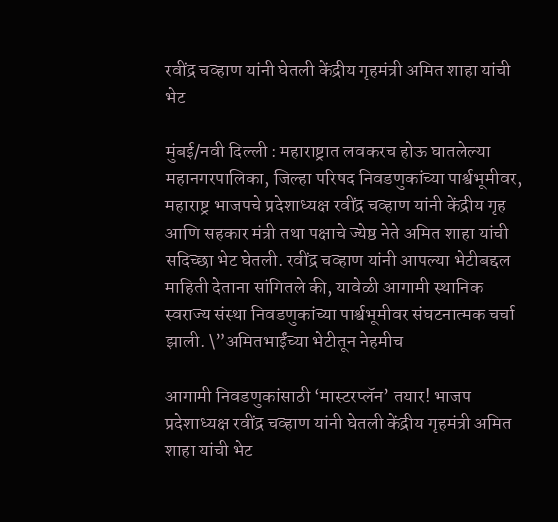रवींद्र चव्हाण यांनी घेतली केंद्रीय गृहमंत्री अमित शाहा यांची भेट

मुंबई/नवी दिल्ली : महाराष्ट्रात लवकरच होऊ घातलेल्या महानगरपालिका, जिल्हा परिषद निवडणुकांच्या पार्श्वभूमीवर, महाराष्ट्र भाजपचे प्रदेशाध्यक्ष रवींद्र चव्हाण यांनी केंद्रीय गृह आणि सहकार मंत्री तथा पक्षाचे ज्येष्ठ नेते अमित शाहा यांची सदिच्छा भेट घेतली. रवींद्र चव्हाण यांनी आपल्या भेटीबद्दल माहिती देताना सांगितले की, यावेळी आगामी स्थानिक स्वराज्य संस्था निवडणुकांच्या पार्श्वभूमीवर संघटनात्मक चर्चा झाली. \”अमितभाईंच्या भेटीतून नेहमीच

आगामी निवडणुकांसाठी ‘मास्टरप्लॅन’ तयार! भाजप प्रदेशाध्यक्ष रवींद्र चव्हाण यांनी घेतली केंद्रीय गृहमंत्री अमित शाहा यांची भेट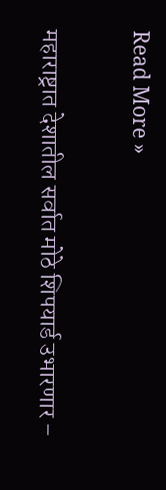Read More »

महाराष्ट्रात देशातील सर्वात मोठे शिपयार्ड उभारणार –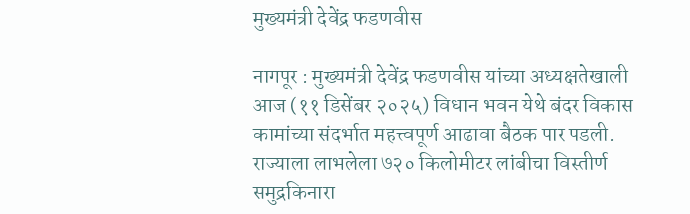मुख्यमंत्री देवेंद्र फडणवीस

नागपूर : मुख्यमंत्री देवेंद्र फडणवीस यांच्या अध्यक्षतेखाली आज (११ डिसेंबर २०२५) विधान भवन येथे बंदर विकास कामांच्या संदर्भात महत्त्वपूर्ण आढावा बैठक पार पडली. राज्याला लाभलेला ७२० किलोमीटर लांबीचा विस्तीर्ण समुद्रकिनारा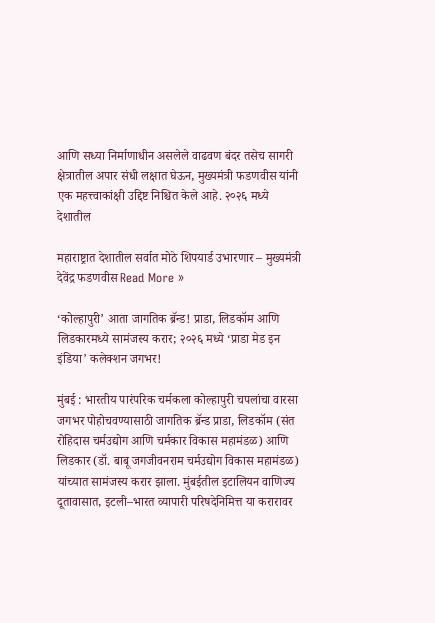आणि सध्या निर्माणाधीन असलेले वाढवण बंदर तसेच सागरी क्षेत्रातील अपार संधी लक्षात घेऊन, मुख्यमंत्री फडणवीस यांनी एक महत्त्वाकांक्षी उद्दिष्ट निश्चित केले आहे. २०२६ मध्ये देशातील

महाराष्ट्रात देशातील सर्वात मोठे शिपयार्ड उभारणार – मुख्यमंत्री देवेंद्र फडणवीस Read More »

‘कोल्हापुरी’ आता जागतिक ब्रॅन्ड! प्राडा, लिडकॉम आणि लिडकारमध्ये सामंजस्य करार; २०२६ मध्ये ‘प्राडा मेड इन इंडिया’ कलेक्शन जगभर!

मुंबई : भारतीय पारंपरिक चर्मकला कोल्हापुरी चपलांचा वारसा जगभर पोहोचवण्यासाठी जागतिक ब्रॅन्ड प्राडा, लिडकॉम (संत रोहिदास चर्मउद्योग आणि चर्मकार विकास महामंडळ) आणि लिडकार (डॉ. बाबू जगजीवनराम चर्मउद्योग विकास महामंडळ) यांच्यात सामंजस्य करार झाला. मुंबईतील इटालियन वाणिज्य दूतावासात, इटली–भारत व्यापारी परिषदेनिमित्त या करारावर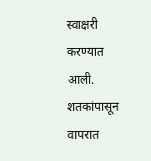स्वाक्षरी करण्यात आली. शतकांपासून वापरात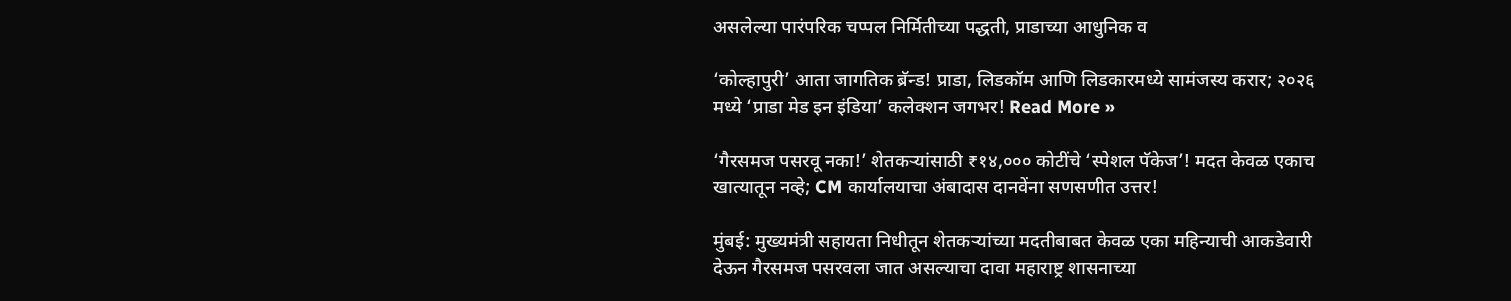असलेल्या पारंपरिक चप्पल निर्मितीच्या पद्धती, प्राडाच्या आधुनिक व

‘कोल्हापुरी’ आता जागतिक ब्रॅन्ड! प्राडा, लिडकॉम आणि लिडकारमध्ये सामंजस्य करार; २०२६ मध्ये ‘प्राडा मेड इन इंडिया’ कलेक्शन जगभर! Read More »

‘गैरसमज पसरवू नका!’ शेतकऱ्यांसाठी ₹१४,००० कोटींचे ‘स्पेशल पॅकेज’! मदत केवळ एकाच खात्यातून नव्हे; CM कार्यालयाचा अंबादास दानवेंना सणसणीत उत्तर!

मुंबई: मुख्यमंत्री सहायता निधीतून शेतकऱ्यांच्या मदतीबाबत केवळ एका महिन्याची आकडेवारी देऊन गैरसमज पसरवला जात असल्याचा दावा महाराष्ट्र शासनाच्या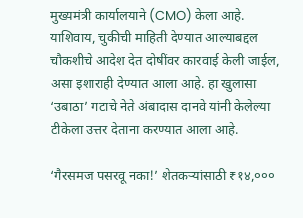मुख्यमंत्री कार्यालयाने (CMO) केला आहे. याशिवाय, चुकीची माहिती देण्यात आल्याबद्दल चौकशीचे आदेश देत दोषींवर कारवाई केली जाईल, असा इशाराही देण्यात आला आहे. हा खुलासा ‘उबाठा’ गटाचे नेते अंबादास दानवे यांनी केलेल्या टीकेला उत्तर देताना करण्यात आला आहे.

‘गैरसमज पसरवू नका!’ शेतकऱ्यांसाठी ₹१४,०००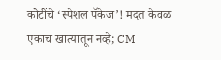कोटींचे ‘स्पेशल पॅकेज’! मदत केवळ एकाच खात्यातून नव्हे; CM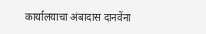कार्यालयाचा अंबादास दानवेंना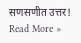सणसणीत उत्तर! Read More »